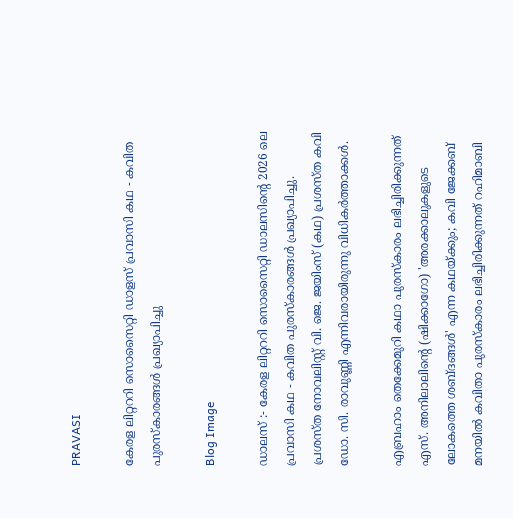PRAVASI

കേരള ലിറ്റററി സൊസൈറ്റി ഡാളസ് പ്രവാസി കഥ - കവിത പുരസ്‌കാരങ്ങൾ പ്രഖ്യാപിച്ചു

Blog Image

ഡാലസ് :- കേരള ലിറ്റററി സൊസൈറ്റി ഡാലസിൻ്റെ 2026 ലെ പ്രവാസി കഥ - കവിത പുരസ്‌കാരങ്ങൾ പ്രഖ്യാപിച്ചു. പ്രശസ്ത നോവലിസ്റ്റ് വി. ജെ. ജയിംസ് (കഥ) പ്രശസ്ത കവി ഡോ. സി. രാവുണ്ണി എന്നിവരായിരുന്നു വിധികർത്താക്കൾ.

എബ്രഹാം തെക്കേമുറി കഥാ പുരസ്‌കാരം ലഭിച്ചിരിക്കുന്നത് എസ്. അനിലാലിൻ്റെ (ഷിക്കാഗോ) 'അരക്കാലുകളുടെ ലോകത്തെ ശബ്‌ദങ്ങൾ' എന്ന കഥയ്ക്കും; കവി ജേക്കബ് മനയിൽ കവിതാ പുരസ്‌കാരം ലഭിച്ചിരിക്കുന്നത് റഹിമാബി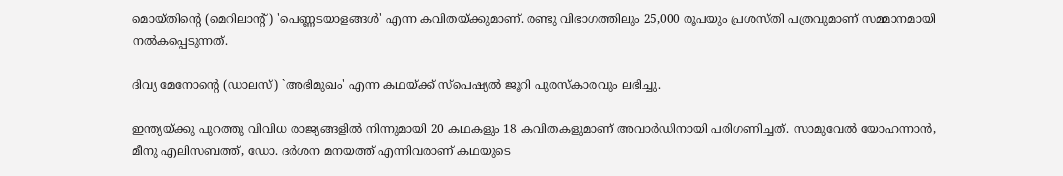മൊയ്തിൻ്റെ (മെറിലാൻ്റ്) 'പെണ്ണടയാളങ്ങൾ' എന്ന കവിതയ്ക്കുമാണ്. രണ്ടു വിഭാഗത്തിലും 25,000 രൂപയും പ്രശസ്തി പത്രവുമാണ് സമ്മാനമായി നൽകപ്പെടുന്നത്.

ദിവ്യ മേനോൻ്റെ (ഡാലസ്) `അഭിമുഖം' എന്ന കഥയ്‌ക്ക് സ്‌പെഷ്യൽ ജൂറി പുരസ്‌കാരവും ലഭിച്ചു.

ഇന്ത്യയ്ക്കു പുറത്തു വിവിധ രാജ്യങ്ങളിൽ നിന്നുമായി 20 കഥകളും 18 കവിതകളുമാണ് അവാർഡിനായി പരിഗണിച്ചത്. സാമുവേൽ യോഹന്നാൻ, മീനു എലിസബത്ത്, ഡോ. ദർശന മനയത്ത് എന്നിവരാണ് കഥയുടെ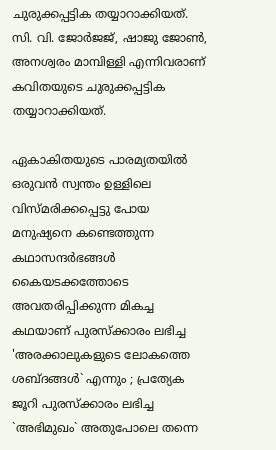ചുരുക്കപ്പട്ടിക തയ്യാറാക്കിയത്. സി. വി. ജോർജജ്, ഷാജു ജോൺ, അനശ്വരം മാമ്പിള്ളി എന്നിവരാണ് കവിതയുടെ ചുരുക്കപ്പട്ടിക തയ്യാറാക്കിയത്.

ഏകാകിതയുടെ പാരമ്യതയിൽ ഒരുവൻ സ്വന്തം ഉള്ളിലെ വിസ്മരിക്കപ്പെട്ടു പോയ മനുഷ്യനെ കണ്ടെത്തുന്ന കഥാസന്ദർഭങ്ങൾ  കൈയടക്കത്തോടെ  അവതരിപ്പിക്കുന്ന മികച്ച കഥയാണ് പുരസ്ക്കാരം ലഭിച്ച 'അരക്കാലുകളുടെ ലോകത്തെ ശബ്ദങ്ങൾ` എന്നും ; പ്രത്യേക ജൂറി പുരസ്ക്കാരം ലഭിച്ച `അഭിമുഖം` അതുപോലെ തന്നെ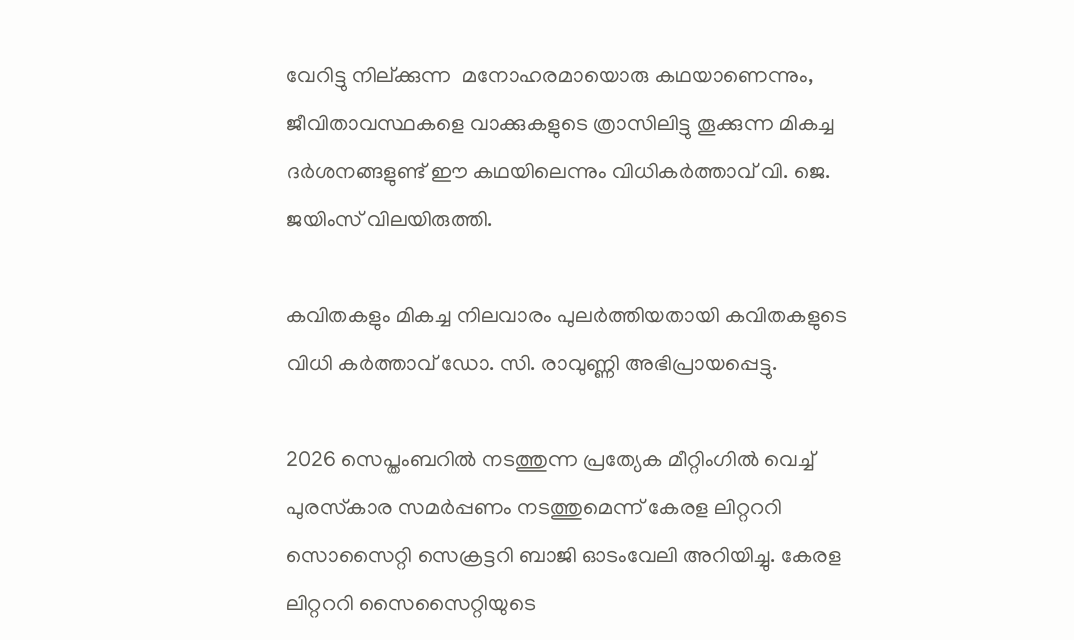വേറിട്ടു നില്ക്കുന്ന  മനോഹരമായൊരു കഥയാണെന്നും, ജീവിതാവസ്ഥകളെ വാക്കുകളുടെ ത്രാസിലിട്ടു തൂക്കുന്ന മികച്ച ദർശനങ്ങളുണ്ട് ഈ കഥയിലെന്നും വിധികർത്താവ് വി. ജെ. ജയിംസ് വിലയിരുത്തി.

കവിതകളും മികച്ച നിലവാരം പുലർത്തിയതായി കവിതകളുടെ വിധി കർത്താവ് ഡോ. സി. രാവുണ്ണി അഭിപ്രായപ്പെട്ടു.

2026 സെപ്തംബറിൽ നടത്തുന്ന പ്രത്യേക മീറ്റിംഗിൽ വെച്ച് പുരസ്‌കാര സമർപ്പണം നടത്തുമെന്ന് കേരള ലിറ്റററി സൊസൈറ്റി സെക്രട്ടറി ബാജി ഓടംവേലി അറിയിച്ചു. കേരള ലിറ്റററി സൈസൈറ്റിയുടെ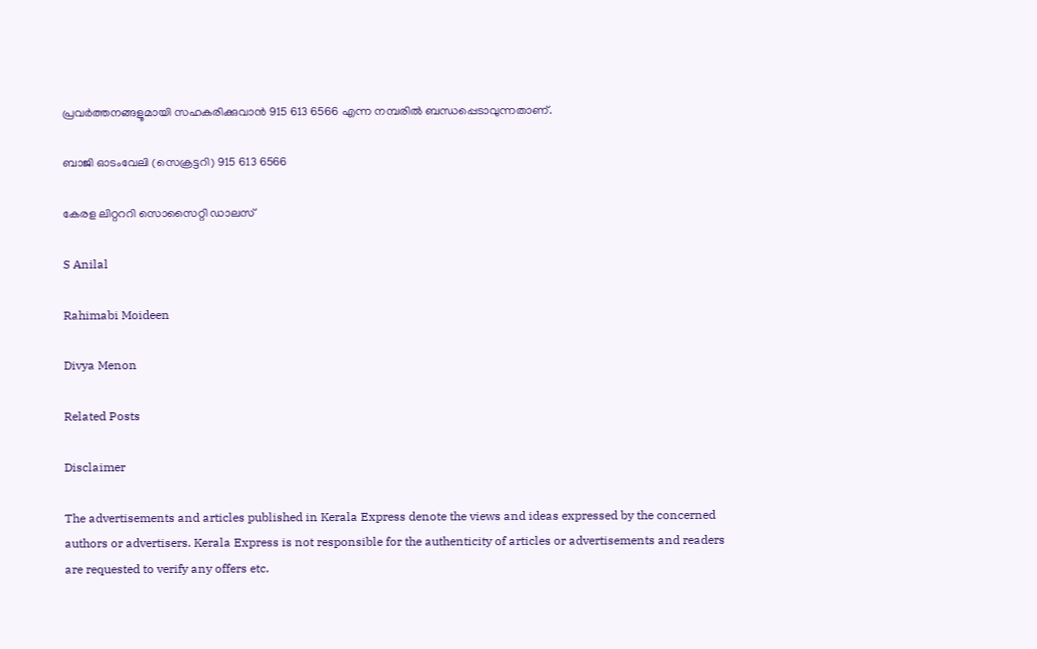പ്രവർത്തനങ്ങളൂമായി സഹകരിക്കുവാൻ 915 613 6566 എന്ന നമ്പരിൽ ബന്ധപ്പെടാവുന്നതാണ്.

ബാജി ഓടംവേലി (സെക്രട്ടറി) 915 613 6566

കേരള ലിറ്റററി സൊസൈറ്റി ഡാലസ്

S Anilal

Rahimabi Moideen

Divya Menon

Related Posts

Disclaimer

The advertisements and articles published in Kerala Express denote the views and ideas expressed by the concerned authors or advertisers. Kerala Express is not responsible for the authenticity of articles or advertisements and readers are requested to verify any offers etc.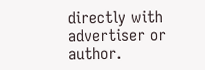directly with advertiser or author.